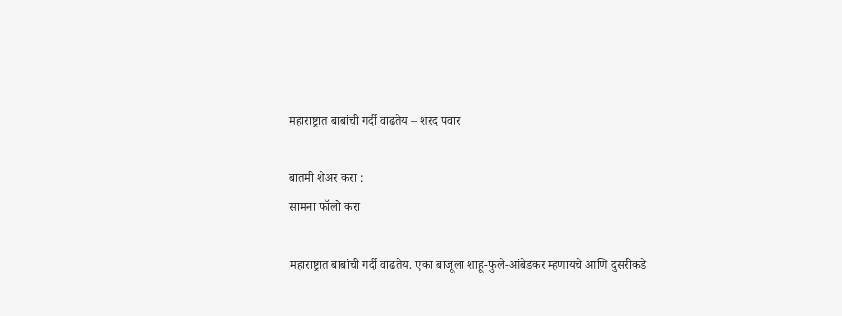महाराष्ट्रात बाबांची गर्दी वाढतेय – शरद पवार

बातमी शेअर करा :
सामना फॉलो करा

महाराष्ट्रात बाबांची गर्दी वाढतेय. एका बाजूला शाहू-फुले-आंबेडकर म्हणायचे आणि दुसरीकडे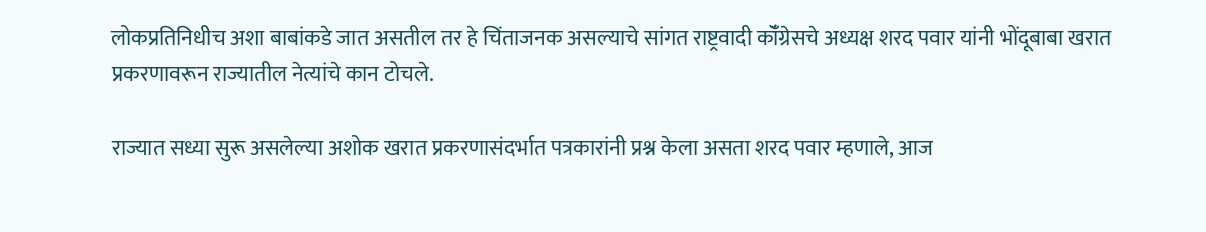लोकप्रतिनिधीच अशा बाबांकडे जात असतील तर हे चिंताजनक असल्याचे सांगत राष्ट्रवादी कॉँग्रेसचे अध्यक्ष शरद पवार यांनी भोंदूबाबा खरात प्रकरणावरून राज्यातील नेत्यांचे कान टोचले.

राज्यात सध्या सुरू असलेल्या अशोक खरात प्रकरणासंदर्भात पत्रकारांनी प्रश्न केला असता शरद पवार म्हणाले, आज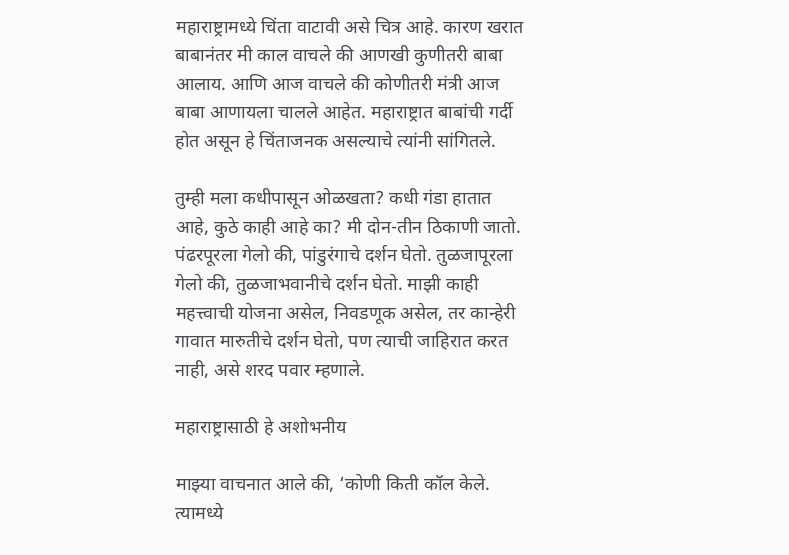महाराष्ट्रामध्ये चिंता वाटावी असे चित्र आहे. कारण खरात बाबानंतर मी काल वाचले की आणखी कुणीतरी बाबा आलाय. आणि आज वाचले की कोणीतरी मंत्री आज बाबा आणायला चालले आहेत. महाराष्ट्रात बाबांची गर्दी होत असून हे चिंताजनक असल्याचे त्यांनी सांगितले.

तुम्ही मला कधीपासून ओळखता? कधी गंडा हातात आहे, कुठे काही आहे का? मी दोन-तीन ठिकाणी जातो. पंढरपूरला गेलो की, पांडुरंगाचे दर्शन घेतो. तुळजापूरला गेलो की, तुळजाभवानीचे दर्शन घेतो. माझी काही महत्त्वाची योजना असेल, निवडणूक असेल, तर कान्हेरी गावात मारुतीचे दर्शन घेतो, पण त्याची जाहिरात करत नाही, असे शरद पवार म्हणाले.

महाराष्ट्रासाठी हे अशोभनीय

माझ्या वाचनात आले की, ‘कोणी किती कॉल केले. त्यामध्ये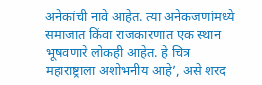अनेकांची नावे आहेत. त्या अनेकजणांमध्ये समाजात किंवा राजकारणात एक स्थान भूषवणारे लोकही आहेत. हे चित्र महाराष्ट्राला अशोभनीय आहे’, असे शरद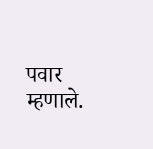पवार म्हणाले.